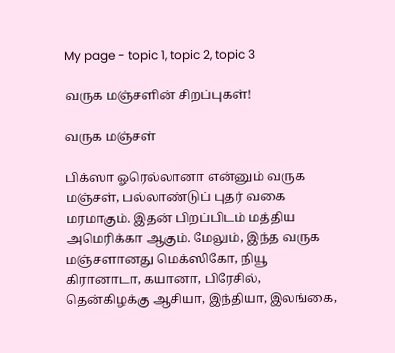My page - topic 1, topic 2, topic 3

வருக மஞ்சளின் சிறப்புகள்!

வருக மஞ்சள்

பிக்ஸா ஓரெல்லானா என்னும் வருக மஞ்சள், பல்லாண்டுப் புதர் வகை மரமாகும். இதன் பிறப்பிடம் மத்திய அமெரிக்கா ஆகும். மேலும், இந்த வருக மஞ்சளானது மெக்ஸிகோ, நியூ கிரானாடா, கயானா, பிரேசில், தென்கிழக்கு ஆசியா, இந்தியா, இலங்கை,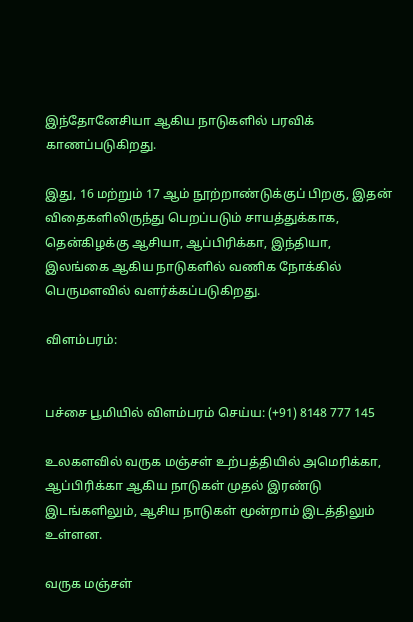இந்தோனேசியா ஆகிய நாடுகளில் பரவிக் காணப்படுகிறது.

இது, 16 மற்றும் 17 ஆம் நூற்றாண்டுக்குப் பிறகு, இதன் விதைகளிலிருந்து பெறப்படும் சாயத்துக்காக, தென்கிழக்கு ஆசியா, ஆப்பிரிக்கா, இந்தியா, இலங்கை ஆகிய நாடுகளில் வணிக நோக்கில் பெருமளவில் வளர்க்கப்படுகிறது.

விளம்பரம்:


பச்சை பூமியில் விளம்பரம் செய்ய: (+91) 8148 777 145

உலகளவில் வருக மஞ்சள் உற்பத்தியில் அமெரிக்கா, ஆப்பிரிக்கா ஆகிய நாடுகள் முதல் இரண்டு இடங்களிலும், ஆசிய நாடுகள் மூன்றாம் இடத்திலும் உள்ளன.

வருக மஞ்சள்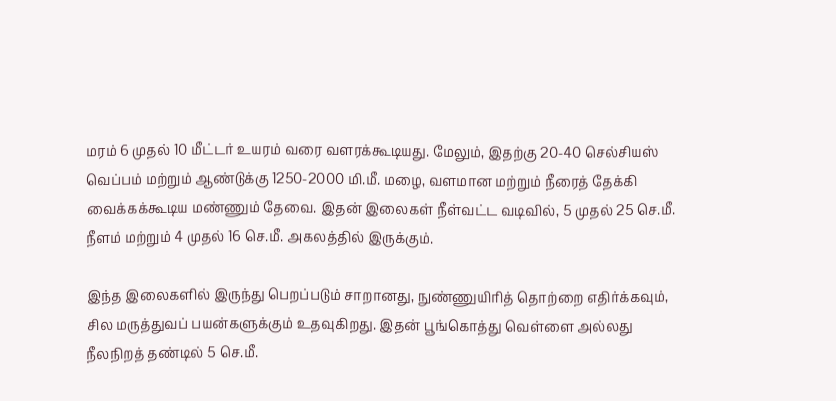மரம் 6 முதல் 10 மீட்டர் உயரம் வரை வளரக்கூடியது. மேலும், இதற்கு 20-40 செல்சியஸ் வெப்பம் மற்றும் ஆண்டுக்கு 1250-2000 மி.மீ. மழை, வளமான மற்றும் நீரைத் தேக்கி வைக்கக்கூடிய மண்ணும் தேவை. இதன் இலைகள் நீள்வட்ட வடிவில், 5 முதல் 25 செ.மீ. நீளம் மற்றும் 4 முதல் 16 செ.மீ. அகலத்தில் இருக்கும்.

இந்த இலைகளில் இருந்து பெறப்படும் சாறானது, நுண்ணுயிரித் தொற்றை எதிர்க்கவும், சில மருத்துவப் பயன்களுக்கும் உதவுகிறது. இதன் பூங்கொத்து வெள்ளை அல்லது நீலநிறத் தண்டில் 5 செ.மீ.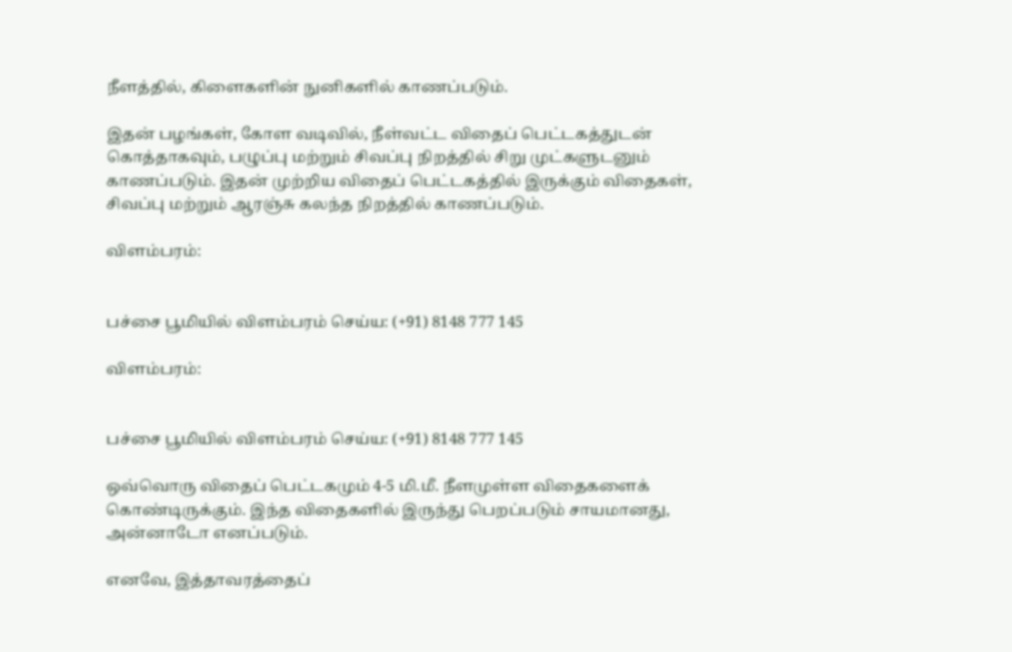நீளத்தில், கிளைகளின் நுனிகளில் காணப்படும்.

இதன் பழங்கள், கோள வடிவில், நீள்வட்ட விதைப் பெட்டகத்துடன் கொத்தாகவும், பழுப்பு மற்றும் சிவப்பு நிறத்தில் சிறு முட்களுடனும் காணப்படும். இதன் முற்றிய விதைப் பெட்டகத்தில் இருக்கும் விதைகள், சிவப்பு மற்றும் ஆரஞ்சு கலந்த நிறத்தில் காணப்படும்.

விளம்பரம்:


பச்சை பூமியில் விளம்பரம் செய்ய: (+91) 8148 777 145

விளம்பரம்:


பச்சை பூமியில் விளம்பரம் செய்ய: (+91) 8148 777 145

ஒவ்வொரு விதைப் பெட்டகமும் 4-5 மி.மீ. நீளமுள்ள விதைகளைக் கொண்டிருக்கும். இந்த விதைகளில் இருந்து பெறப்படும் சாயமானது, அன்னாடோ எனப்படும்.

எனவே, இத்தாவரத்தைப்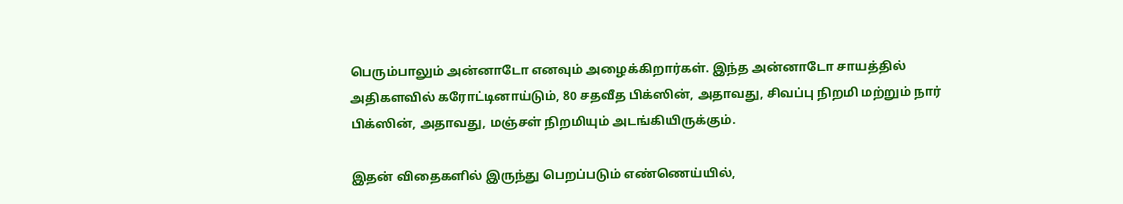பெரும்பாலும் அன்னாடோ எனவும் அழைக்கிறார்கள். இந்த அன்னாடோ சாயத்தில் அதிகளவில் கரோட்டினாய்டும், 80 சதவீத பிக்ஸின், அதாவது, சிவப்பு நிறமி மற்றும் நார் பிக்ஸின், அதாவது, மஞ்சள் நிறமியும் அடங்கியிருக்கும்.

இதன் விதைகளில் இருந்து பெறப்படும் எண்ணெய்யில்,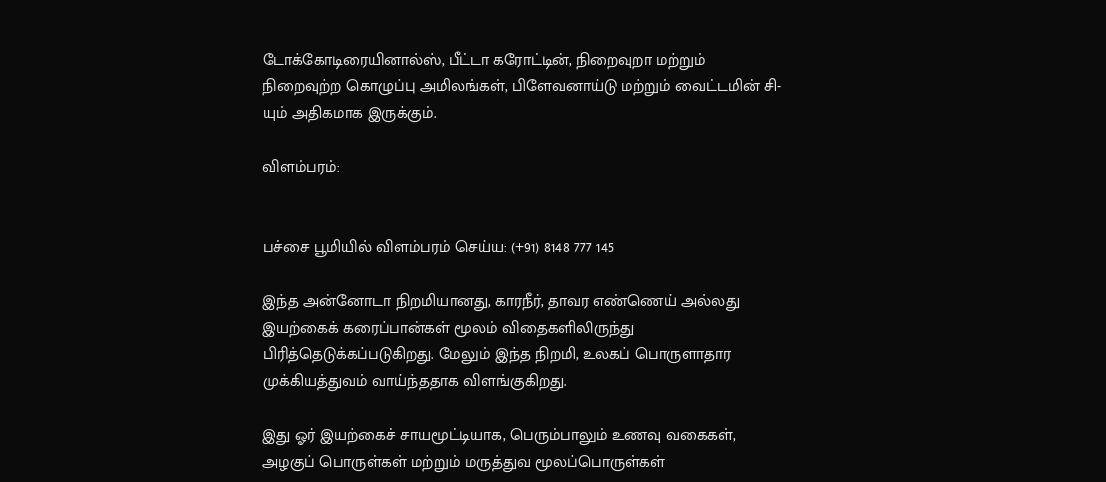டோக்கோடிரையினால்ஸ், பீட்டா கரோட்டின், நிறைவுறா மற்றும் நிறைவுற்ற கொழுப்பு அமிலங்கள், பிளேவனாய்டு மற்றும் வைட்டமின் சி-யும் அதிகமாக இருக்கும்.

விளம்பரம்:


பச்சை பூமியில் விளம்பரம் செய்ய: (+91) 8148 777 145

இந்த அன்னோடா நிறமியானது, காரநீர், தாவர எண்ணெய் அல்லது இயற்கைக் கரைப்பான்கள் மூலம் விதைகளிலிருந்து பிரித்தெடுக்கப்படுகிறது. மேலும் இந்த நிறமி, உலகப் பொருளாதார முக்கியத்துவம் வாய்ந்ததாக விளங்குகிறது.

இது ஓர் இயற்கைச் சாயமூட்டியாக, பெரும்பாலும் உணவு வகைகள், அழகுப் பொருள்கள் மற்றும் மருத்துவ மூலப்பொருள்கள்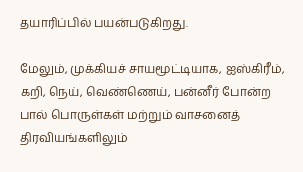தயாரிப்பில் பயன்படுகிறது.

மேலும், முக்கியச் சாயமூட்டியாக, ஐஸ்கிரீம், கறி, நெய், வெண்ணெய், பன்னீர் போன்ற பால் பொருள்கள் மற்றும் வாசனைத் திரவியங்களிலும்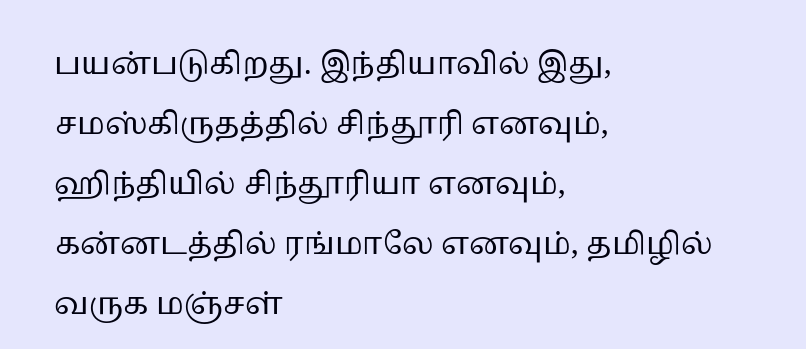பயன்படுகிறது. இந்தியாவில் இது, சமஸ்கிருதத்தில் சிந்தூரி எனவும், ஹிந்தியில் சிந்தூரியா எனவும், கன்னடத்தில் ரங்மாலே எனவும், தமிழில் வருக மஞ்சள்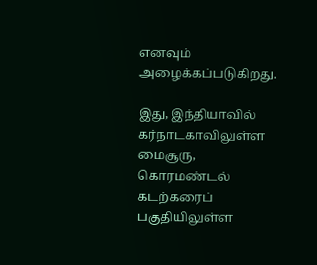எனவும் அழைக்கப்படுகிறது.

இது, இந்தியாவில் கர்நாடகாவிலுள்ள மைசூரு, கொரமண்டல் கடற்கரைப் பகுதியிலுள்ள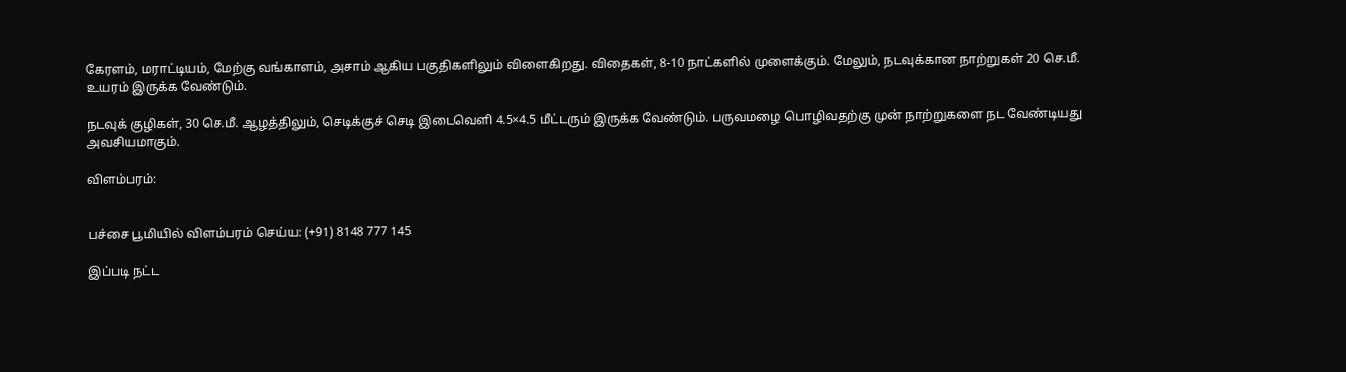கேரளம், மராட்டியம், மேற்கு வங்காளம், அசாம் ஆகிய பகுதிகளிலும் விளைகிறது. விதைகள், 8-10 நாட்களில் முளைக்கும். மேலும், நடவுக்கான நாற்றுகள் 20 செ.மீ. உயரம் இருக்க வேண்டும்.

நடவுக் குழிகள், 30 செ.மீ. ஆழத்திலும், செடிக்குச் செடி இடைவெளி 4.5×4.5 மீட்டரும் இருக்க வேண்டும். பருவமழை பொழிவதற்கு முன் நாற்றுகளை நட வேண்டியது அவசியமாகும்.

விளம்பரம்:


பச்சை பூமியில் விளம்பரம் செய்ய: (+91) 8148 777 145

இப்படி நட்ட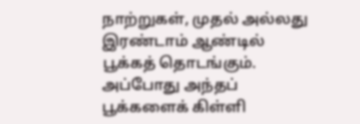நாற்றுகள், முதல் அல்லது இரண்டாம் ஆண்டில் பூக்கத் தொடங்கும். அப்போது அந்தப் பூக்களைக் கிள்ளி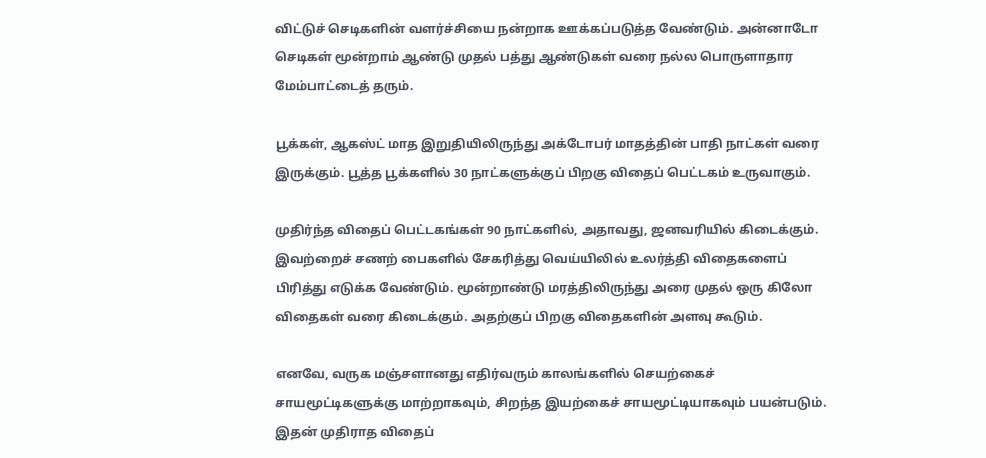விட்டுச் செடிகளின் வளர்ச்சியை நன்றாக ஊக்கப்படுத்த வேண்டும். அன்னாடோ செடிகள் மூன்றாம் ஆண்டு முதல் பத்து ஆண்டுகள் வரை நல்ல பொருளாதார மேம்பாட்டைத் தரும்.

பூக்கள், ஆகஸ்ட் மாத இறுதியிலிருந்து அக்டோபர் மாதத்தின் பாதி நாட்கள் வரை இருக்கும். பூத்த பூக்களில் 30 நாட்களுக்குப் பிறகு விதைப் பெட்டகம் உருவாகும்.

முதிர்ந்த விதைப் பெட்டகங்கள் 90 நாட்களில், அதாவது, ஜனவரியில் கிடைக்கும். இவற்றைச் சணற் பைகளில் சேகரித்து வெய்யிலில் உலர்த்தி விதைகளைப் பிரித்து எடுக்க வேண்டும். மூன்றாண்டு மரத்திலிருந்து அரை முதல் ஒரு கிலோ விதைகள் வரை கிடைக்கும். அதற்குப் பிறகு விதைகளின் அளவு கூடும்.

எனவே, வருக மஞ்சளானது எதிர்வரும் காலங்களில் செயற்கைச் சாயமூட்டிகளுக்கு மாற்றாகவும், சிறந்த இயற்கைச் சாயமூட்டியாகவும் பயன்படும். இதன் முதிராத விதைப்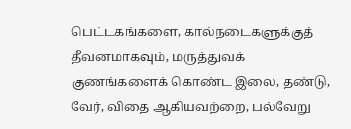பெட்டகங்களை, கால்நடைகளுக்குத் தீவனமாகவும், மருத்துவக் குணங்களைக் கொண்ட இலை, தண்டு, வேர், விதை ஆகியவற்றை, பல்வேறு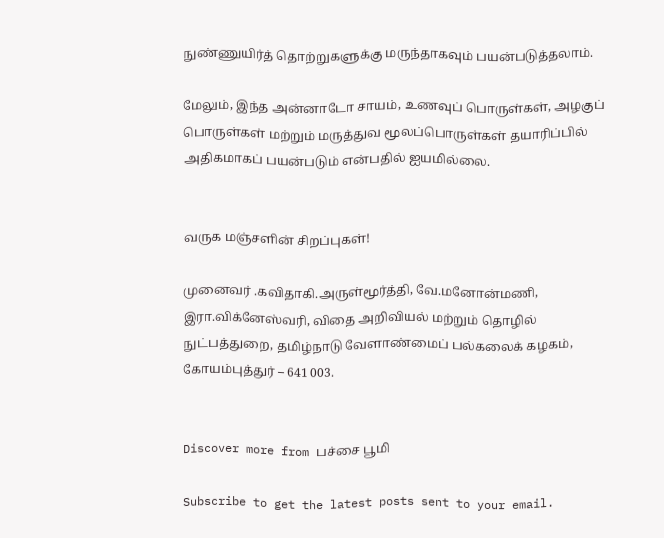நுண்ணுயிர்த் தொற்றுகளுக்கு மருந்தாகவும் பயன்படுத்தலாம்.

மேலும், இந்த அன்னாடோ சாயம், உணவுப் பொருள்கள், அழகுப் பொருள்கள் மற்றும் மருத்துவ மூலப்பொருள்கள் தயாரிப்பில் அதிகமாகப் பயன்படும் என்பதில் ஐயமில்லை.


வருக மஞ்சளின் சிறப்புகள்!

முனைவர் .கவிதாகி.அருள்மூர்த்தி, வே.மனோன்மணி, இரா.விக்னேஸ்வரி, விதை அறிவியல் மற்றும் தொழில் நுட்பத்துறை, தமிழ்நாடு வேளாண்மைப் பல்கலைக் கழகம், கோயம்புத்துர் – 641 003.


Discover more from பச்சை பூமி

Subscribe to get the latest posts sent to your email.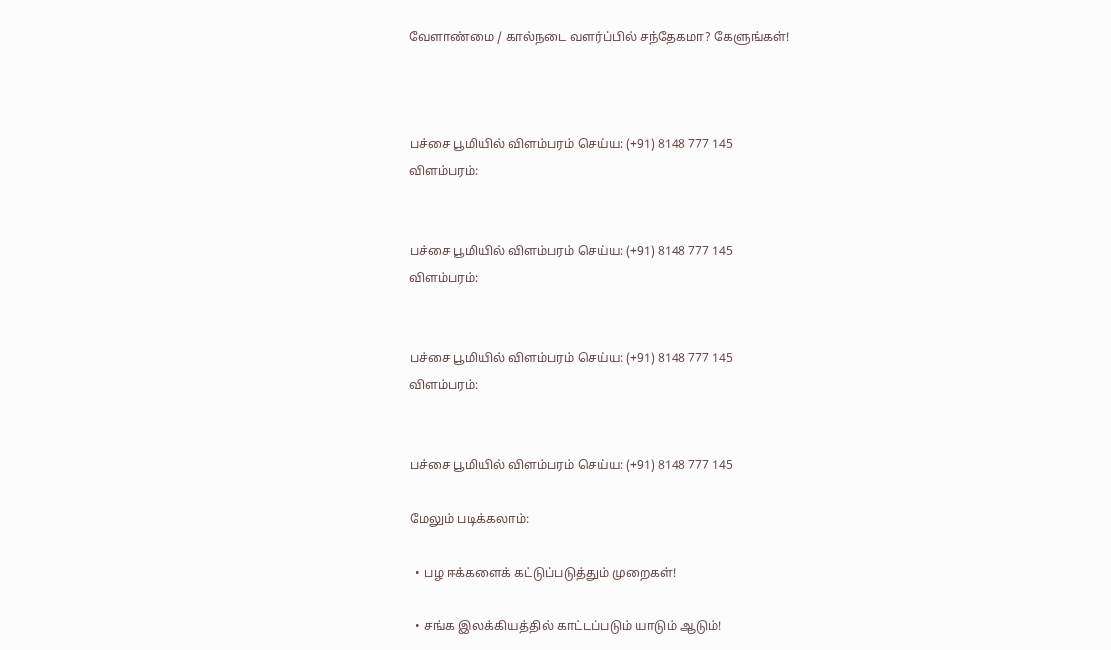வேளாண்மை / கால்நடை வளர்ப்பில் சந்தேகமா? கேளுங்கள்!



பச்சை பூமியில் விளம்பரம் செய்ய: (+91) 8148 777 145
விளம்பரம்:


பச்சை பூமியில் விளம்பரம் செய்ய: (+91) 8148 777 145
விளம்பரம்:


பச்சை பூமியில் விளம்பரம் செய்ய: (+91) 8148 777 145
விளம்பரம்:


பச்சை பூமியில் விளம்பரம் செய்ய: (+91) 8148 777 145

மேலும் படிக்கலாம்:

  • பழ ஈக்களைக் கட்டுப்படுத்தும் முறைகள்!

  • சங்க இலக்கியத்தில் காட்டப்படும் யாடும் ஆடும்!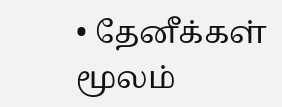• தேனீக்கள் மூலம்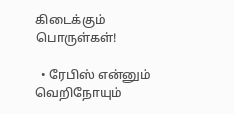கிடைக்கும் பொருள்கள்!

  • ரேபிஸ் என்னும் வெறிநோயும்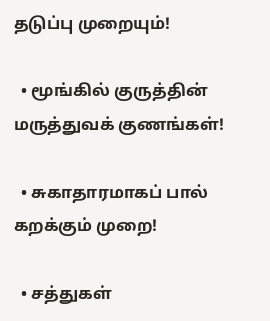தடுப்பு முறையும்!

  • மூங்கில் குருத்தின் மருத்துவக் குணங்கள்!

  • சுகாதாரமாகப் பால் கறக்கும் முறை!

  • சத்துகள்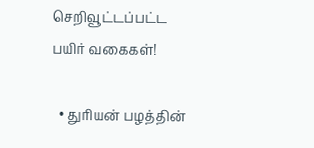செறிவூட்டப்பட்ட பயிர் வகைகள்!

  • துரியன் பழத்தின்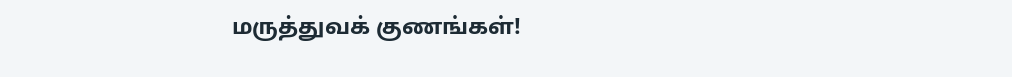மருத்துவக் குணங்கள்!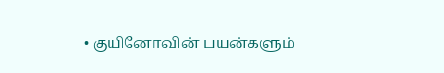• குயினோவின் பயன்களும்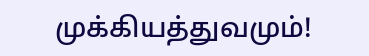முக்கியத்துவமும்!